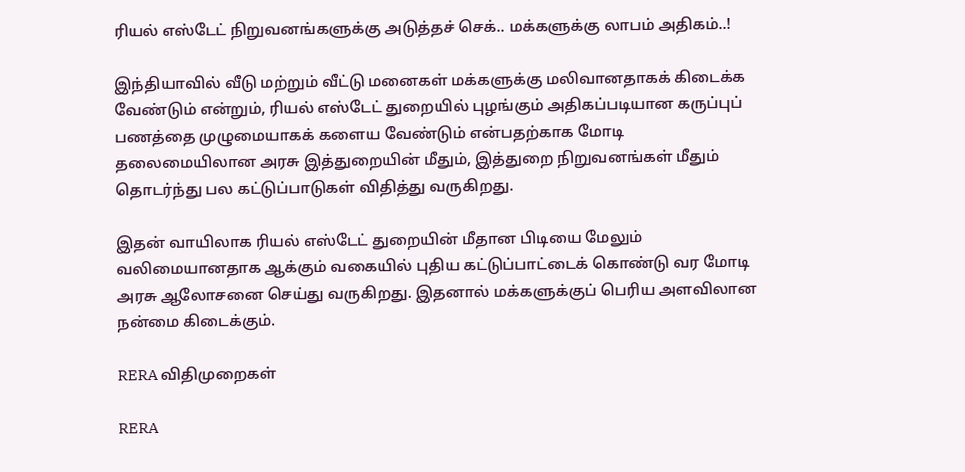ரியல் எஸ்டேட் நிறுவனங்களுக்கு அடுத்தச் செக்.. மக்களுக்கு லாபம் அதிகம்..!

இந்தியாவில் வீடு மற்றும் வீட்டு மனைகள் மக்களுக்கு மலிவானதாகக் கிடைக்க வேண்டும் என்றும், ரியல் எஸ்டேட் துறையில் புழங்கும் அதிகப்படியான கருப்புப் பணத்தை முழுமையாகக் களைய வேண்டும் என்பதற்காக மோடி தலைமையிலான அரசு இத்துறையின் மீதும், இத்துறை நிறுவனங்கள் மீதும் தொடர்ந்து பல கட்டுப்பாடுகள் விதித்து வருகிறது.

இதன் வாயிலாக ரியல் எஸ்டேட் துறையின் மீதான பிடியை மேலும் வலிமையானதாக ஆக்கும் வகையில் புதிய கட்டுப்பாட்டைக் கொண்டு வர மோடி அரசு ஆலோசனை செய்து வருகிறது. இதனால் மக்களுக்குப் பெரிய அளவிலான நன்மை கிடைக்கும்.

RERA விதிமுறைகள்

RERA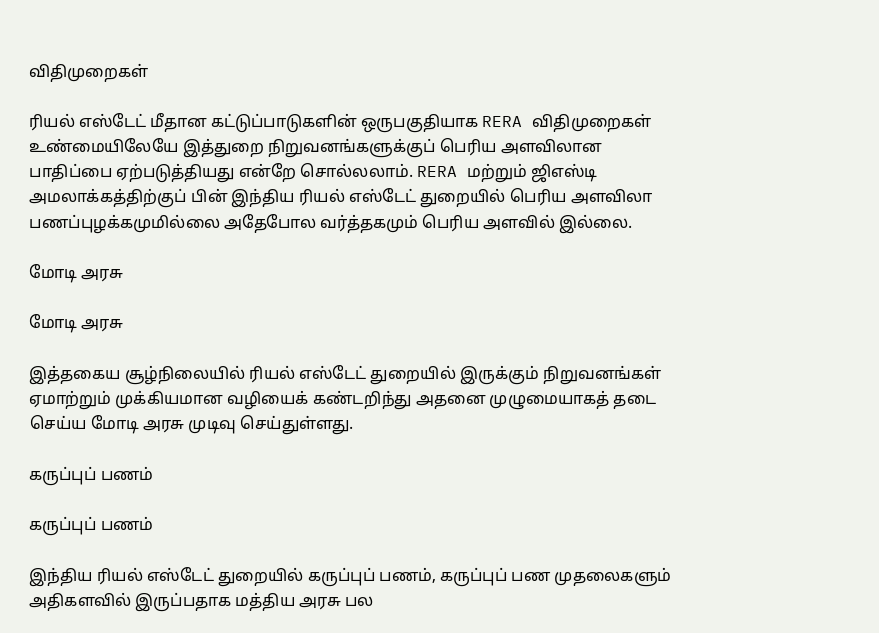விதிமுறைகள்

ரியல் எஸ்டேட் மீதான கட்டுப்பாடுகளின் ஒருபகுதியாக RERA விதிமுறைகள் உண்மையிலேயே இத்துறை நிறுவனங்களுக்குப் பெரிய அளவிலான பாதிப்பை ஏற்படுத்தியது என்றே சொல்லலாம். RERA மற்றும் ஜிஎஸ்டி அமலாக்கத்திற்குப் பின் இந்திய ரியல் எஸ்டேட் துறையில் பெரிய அளவிலா பணப்புழக்கமுமில்லை அதேபோல வர்த்தகமும் பெரிய அளவில் இல்லை.

மோடி அரசு

மோடி அரசு

இத்தகைய சூழ்நிலையில் ரியல் எஸ்டேட் துறையில் இருக்கும் நிறுவனங்கள் ஏமாற்றும் முக்கியமான வழியைக் கண்டறிந்து அதனை முழுமையாகத் தடை செய்ய மோடி அரசு முடிவு செய்துள்ளது.

கருப்புப் பணம்

கருப்புப் பணம்

இந்திய ரியல் எஸ்டேட் துறையில் கருப்புப் பணம், கருப்புப் பண முதலைகளும் அதிகளவில் இருப்பதாக மத்திய அரசு பல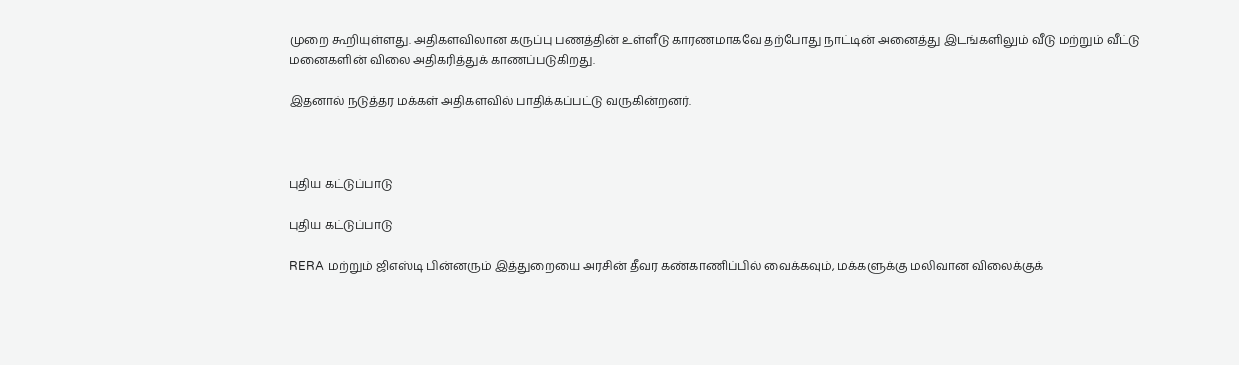முறை கூறியுள்ளது. அதிகளவிலான கருப்பு பணத்தின் உள்ளீடு காரணமாகவே தற்போது நாட்டின் அனைத்து இடங்களிலும் வீடு மற்றும் வீட்டு மனைகளின் விலை அதிகரித்துக் காணப்படுகிறது.

இதனால் நடுத்தர மக்கள் அதிகளவில் பாதிக்கப்பட்டு வருகின்றனர்.



புதிய கட்டுப்பாடு

புதிய கட்டுப்பாடு

RERA மற்றும் ஜிஎஸ்டி பின்னரும் இத்துறையை அரசின் தீவர கண்காணிப்பில் வைக்கவும், மக்களுக்கு மலிவான விலைக்குக்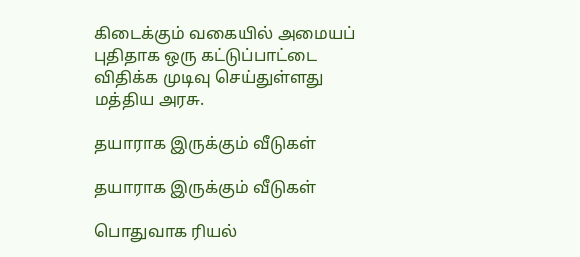கிடைக்கும் வகையில் அமையப் புதிதாக ஒரு கட்டுப்பாட்டை விதிக்க முடிவு செய்துள்ளது மத்திய அரசு.

தயாராக இருக்கும் வீடுகள்

தயாராக இருக்கும் வீடுகள்

பொதுவாக ரியல்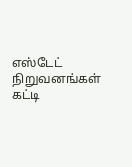எஸ்டேட் நிறுவனங்கள் கட்டி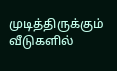முடித்திருக்கும் வீடுகளில்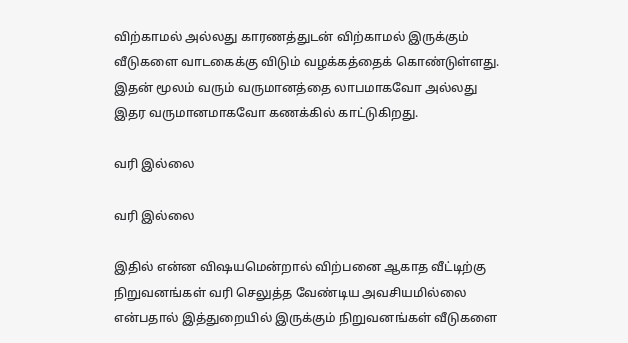விற்காமல் அல்லது காரணத்துடன் விற்காமல் இருக்கும் வீடுகளை வாடகைக்கு விடும் வழக்கத்தைக் கொண்டுள்ளது. இதன் மூலம் வரும் வருமானத்தை லாபமாகவோ அல்லது இதர வருமானமாகவோ கணக்கில் காட்டுகிறது.

வரி இல்லை

வரி இல்லை

இதில் என்ன விஷயமென்றால் விற்பனை ஆகாத வீட்டிற்கு நிறுவனங்கள் வரி செலுத்த வேண்டிய அவசியமில்லை என்பதால் இத்துறையில் இருக்கும் நிறுவனங்கள் வீடுகளை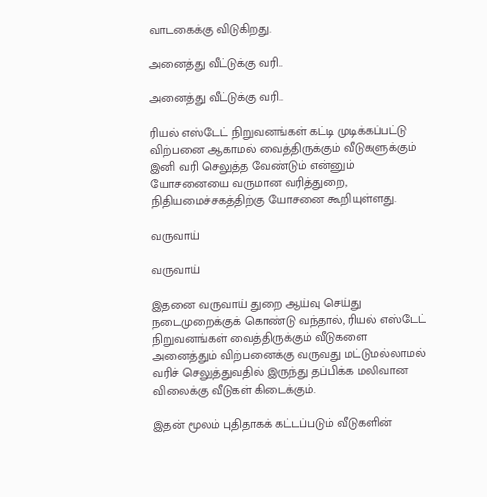வாடகைக்கு விடுகிறது.

அனைத்து வீட்டுக்கு வரி..

அனைத்து வீட்டுக்கு வரி..

ரியல் எஸ்டேட் நிறுவனங்கள் கட்டி முடிக்கப்பட்டு விற்பனை ஆகாமல் வைத்திருக்கும் வீடுகளுக்கும் இனி வரி செலுத்த வேண்டும் என்னும் யோசனையை வருமான வரித்துறை, நிதியமைச்சகத்திற்கு யோசனை கூறியுள்ளது.

வருவாய்

வருவாய்

இதனை வருவாய் துறை ஆய்வு செய்து நடைமுறைக்குக் கொண்டு வந்தால், ரியல் எஸ்டேட் நிறுவனங்கள் வைத்திருக்கும் வீடுகளை அனைத்தும் விற்பனைக்கு வருவது மட்டுமல்லாமல் வரிச் செலுத்துவதில் இருந்து தப்பிக்க மலிவான விலைக்கு வீடுகள் கிடைக்கும்.

இதன் மூலம் புதிதாகக் கட்டப்படும் வீடுகளின்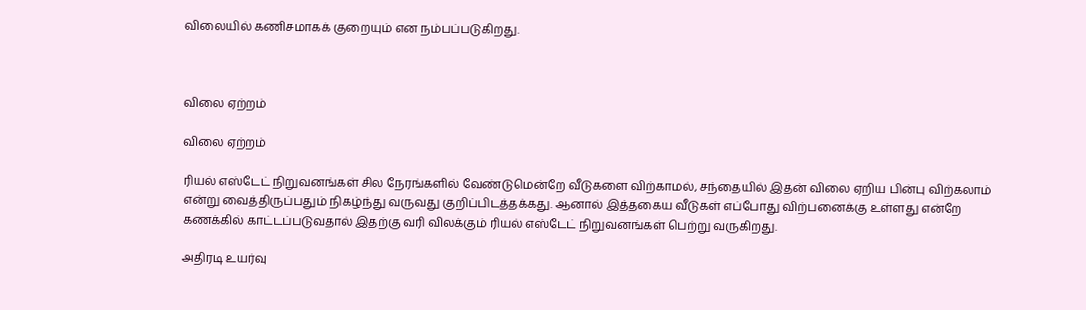விலையில் கணிசமாகக் குறையும் என நம்பப்படுகிறது.



விலை ஏற்றம்

விலை ஏற்றம்

ரியல் எஸ்டேட் நிறுவனங்கள் சில நேரங்களில் வேண்டுமென்றே வீடுகளை விற்காமல், சந்தையில் இதன் விலை ஏறிய பின்பு விற்கலாம் என்று வைத்திருப்பதும் நிகழ்ந்து வருவது குறிப்பிடத்தக்கது. ஆனால் இத்தகைய வீடுகள் எப்போது விற்பனைக்கு உள்ளது என்றே கணக்கில் காட்டப்படுவதால் இதற்கு வரி விலக்கும் ரியல் எஸ்டேட் நிறுவனங்கள் பெற்று வருகிறது.

அதிரடி உயர்வு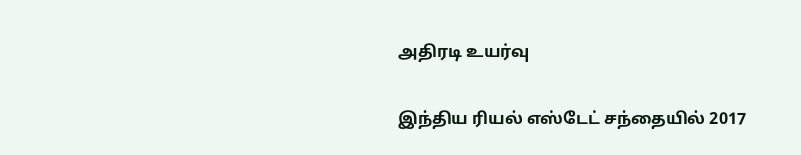அதிரடி உயர்வு

இந்திய ரியல் எஸ்டேட் சந்தையில் 2017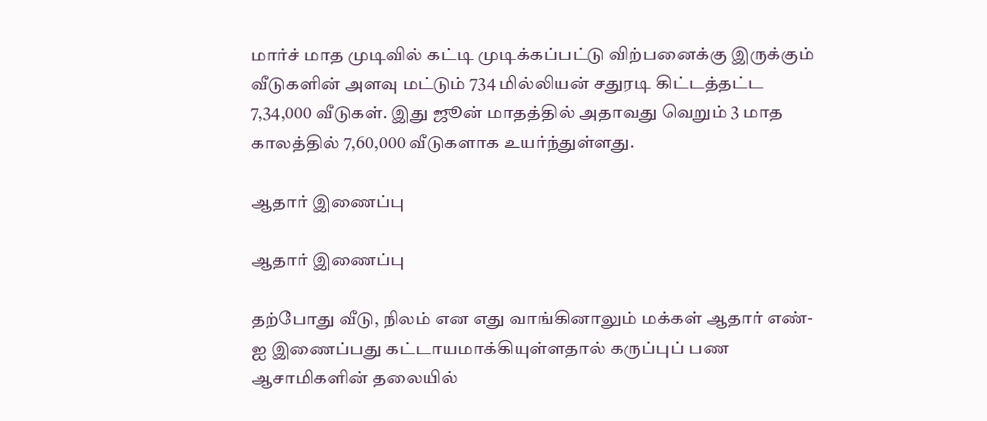மார்ச் மாத முடிவில் கட்டி முடிக்கப்பட்டு விற்பனைக்கு இருக்கும் வீடுகளின் அளவு மட்டும் 734 மில்லியன் சதுரடி கிட்டத்தட்ட 7,34,000 வீடுகள். இது ஜூன் மாதத்தில் அதாவது வெறும் 3 மாத காலத்தில் 7,60,000 வீடுகளாக உயர்ந்துள்ளது.

ஆதார் இணைப்பு

ஆதார் இணைப்பு

தற்போது வீடு, நிலம் என எது வாங்கினாலும் மக்கள் ஆதார் எண்-ஐ இணைப்பது கட்டாயமாக்கியுள்ளதால் கருப்புப் பண ஆசாமிகளின் தலையில்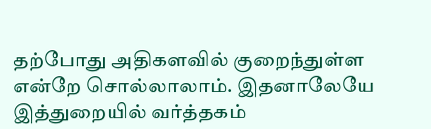தற்போது அதிகளவில் குறைந்துள்ள என்றே சொல்லாலாம். இதனாலேயே இத்துறையில் வர்த்தகம்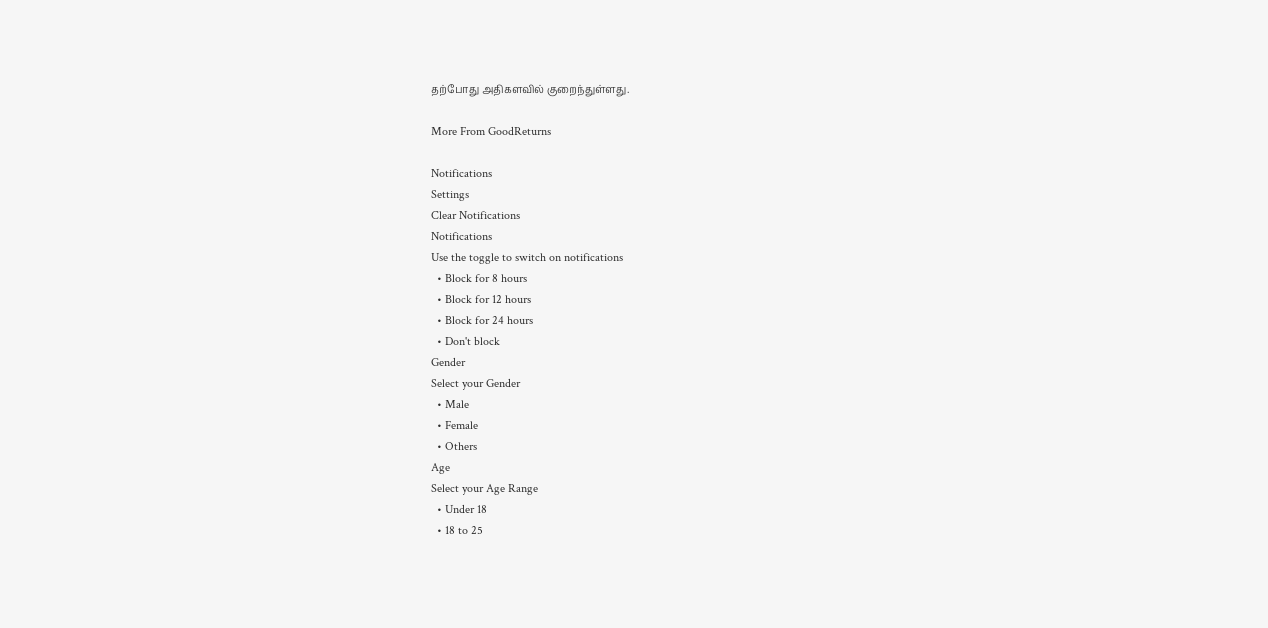தற்போது அதிகளவில் குறைந்துள்ளது.

More From GoodReturns

Notifications
Settings
Clear Notifications
Notifications
Use the toggle to switch on notifications
  • Block for 8 hours
  • Block for 12 hours
  • Block for 24 hours
  • Don't block
Gender
Select your Gender
  • Male
  • Female
  • Others
Age
Select your Age Range
  • Under 18
  • 18 to 25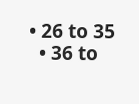• 26 to 35
  • 36 to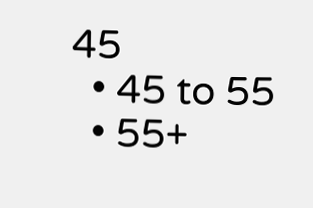45
  • 45 to 55
  • 55+